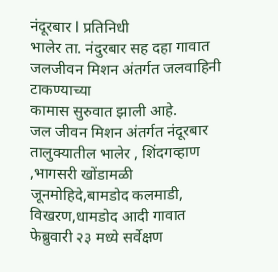नंदूरबार l प्रतिनिधी
भालेर ता. नंदुरबार सह दहा गावात जलजीवन मिशन अंतर्गत जलवाहिनी टाकण्याच्या
कामास सुरुवात झाली आहे.
जल जीवन मिशन अंतर्गत नंदूरबार तालुक्यातील भालेर , शिंदगव्हाण ,भागसरी खोंडामळी जूनमोहिदे,बामडोद कलमाडी, विखरण,धामडोद आदी गावात फेब्रुवारी २३ मध्ये सर्वेक्षण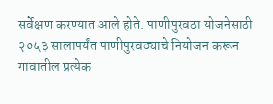सर्वेक्षण करण्यात आले होते. पाणीपुरवठा योजनेसाठी २०५३ सालापर्यंत पाणीपुरवठ्याचे नियोजन करून गावातील प्रत्येक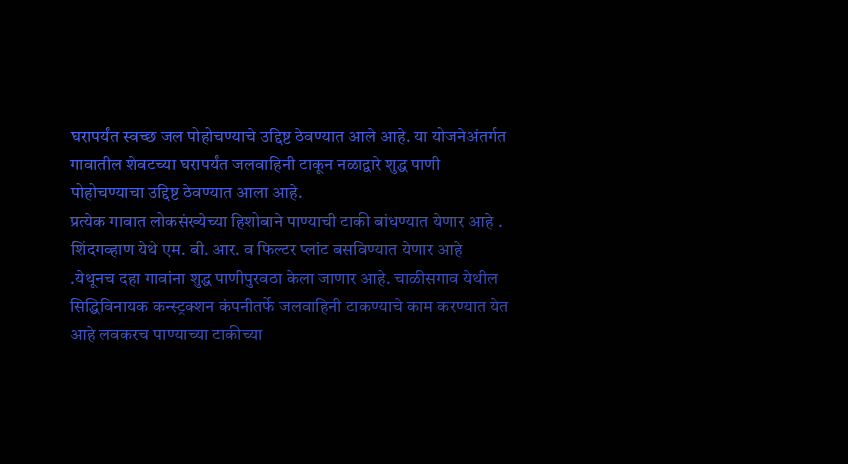घरापर्यंत स्वच्छ जल पोहोचण्याचे उद्दिष्ट ठेवण्यात आले आहे. या योजनेअंतर्गत गावातील शेवटच्या घरापर्यंत जलवाहिनी टाकून नळाद्वारे शुद्ध पाणी पोहोचण्याचा उद्दिष्ट ठेवण्यात आला आहे.
प्रत्येक गावात लोकसंख्येच्या हिशोबाने पाण्याची टाकी बांधण्यात येणार आहे . शिंदगव्हाण येथे एम. बी. आर. व फिल्टर प्लांट बसविण्यात येणार आहे .येथूनच दहा गावांना शुद्ध पाणीपुरवठा केला जाणार आहे. चाळीसगाव येथील सिद्धिविनायक कन्स्ट्रक्शन कंपनीतर्फे जलवाहिनी टाकण्याचे काम करण्यात येत आहे लवकरच पाण्याच्या टाकीच्या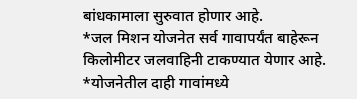बांधकामाला सुरुवात होणार आहे.
*जल मिशन योजनेत सर्व गावापर्यंत बाहेरून किलोमीटर जलवाहिनी टाकण्यात येणार आहे.
*योजनेतील दाही गावांमध्ये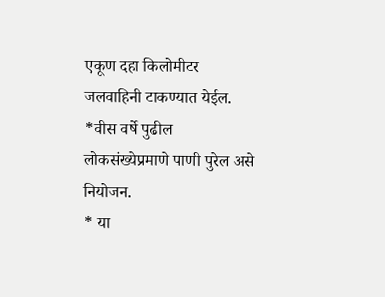एकूण दहा किलोमीटर जलवाहिनी टाकण्यात येईल.
*वीस वर्षे पुढील लोकसंख्येप्रमाणे पाणी पुरेल असे नियोजन.
* या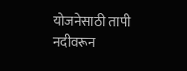योजनेसाठी तापी नदीवरून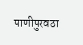पाणीपुरवठा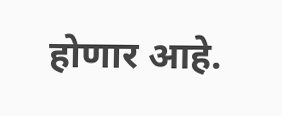होणार आहे.